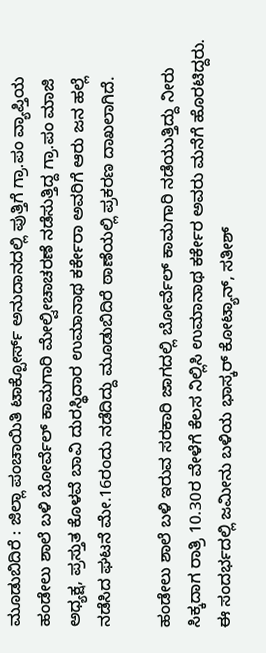ಮೂಡುಬಿದಿರೆ : ಜಿಲ್ಲಾ ಪಂಚಾಯಿತಿ ಟಾಕ್ಪೋರ್ಸ್ ಅನುದಾನದಲ್ಲಿ ಪುತ್ತಿಗೆ ಗ್ರಾ.ಪಂ ವ್ಯಾಪ್ತಿಯ ಹಂಡೇಲು ಶಾಲೆ ಬಳಿ ಬೋರ್ವೆಲ್ ಕಾಮಗಾರಿ ಮೇಲ್ವೀಚಾಚರಣೆ ನಡೆಸುತ್ತಿದ್ದ ಗ್ರಾ.ಪಂ ಮಾಜಿ ಅಧ್ಯಕ್ಷ, ಪ್ರಸ್ತುತ ಕೊಳವೆ ಬಾವಿ ದುರಸ್ಥಿದಾರ ಉಮಾನಾಥ ಕರ್ಕೇರಾ ಅವರಿಗೆ ಆರು ಜನ ಹಲ್ಲೆ ನಡೆಸಿದ ಘಟನೆ ಮೇ.16ರಂದು ನಡೆದಿದ್ದು ಮೂಡುಬಿದಿರೆ ಠಾಣೆಯಲ್ಲಿ ಪ್ರಕರಣ ದಾಖಲಾಗಿದೆ.

ಹಂಡೇಲು ಶಾಲೆ ಬಳಿ ಇರುವ ಸರಕಾರಿ ಜಾಗದಲ್ಲಿ ಬೋರ್ವೆಲ್ ಕಾಮಗಾರಿ ನಡೆಯುತ್ತಿದ್ದು ನೀರು ಸಿಕ್ಕದಾಗ ರಾತ್ರಿ 10.30ರ ವೇಳೆಗೆ ಕೆಲಸ ನಿಲ್ಲಿಸಿ ಉಮಾನಾಥ ಕರ್ಕೇರ ಅವರು ಮನೆಗೆ ಹೊರಟಿದ್ದರು. ಈ ಸಂದರ್ಭದಲ್ಲಿ ಜಮೀನು ಬಳಿಯ ಭಾಸ್ಕರ್ ಕೋಟ್ಯಾನ್, ಸತೀಶ್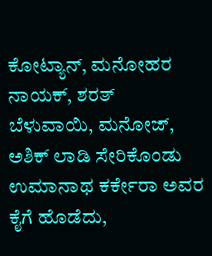ಕೋಟ್ಯಾನ್, ಮನೋಹರ ನಾಯಕ್, ಶರತ್ ಬೆಳುವಾಯಿ, ಮನೋಜ್, ಅಶಿಕ್ ಲಾಡಿ ಸೇರಿಕೊಂಡು ಉಮಾನಾಥ ಕರ್ಕೇರಾ ಅವರ ಕೈಗೆ ಹೊಡೆದು,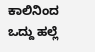ಕಾಲಿನಿಂದ ಒದ್ದು ಹಲ್ಲೆ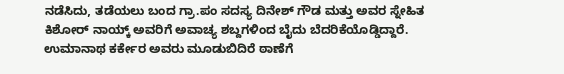ನಡೆಸಿದು, ತಡೆಯಲು ಬಂದ ಗ್ರಾ.ಪಂ ಸದಸ್ಯ ದಿನೇಶ್ ಗೌಡ ಮತ್ತು ಅವರ ಸ್ನೇಹಿತ ಕಿಶೋರ್ ನಾಯ್ಕ್ ಅವರಿಗೆ ಅವಾಚ್ಯ ಶಬ್ದಗಳಿಂದ ಬೈದು ಬೆದರಿಕೆಯೊಡ್ಡಿದ್ದಾರೆ. ಉಮಾನಾಥ ಕರ್ಕೇರ ಅವರು ಮೂಡುಬಿದಿರೆ ಠಾಣೆಗೆ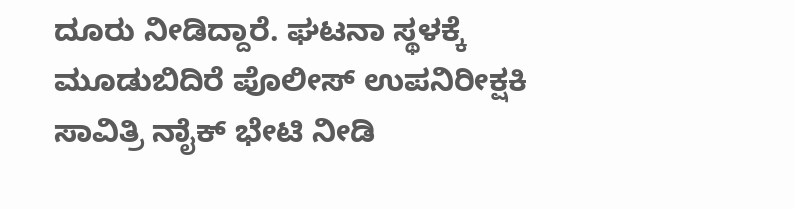ದೂರು ನೀಡಿದ್ದಾರೆ. ಘಟನಾ ಸ್ಥಳಕ್ಕೆ ಮೂಡುಬಿದಿರೆ ಪೊಲೀಸ್ ಉಪನಿರೀಕ್ಷಕಿ ಸಾವಿತ್ರಿ ನಾೈಕ್ ಭೇಟಿ ನೀಡಿ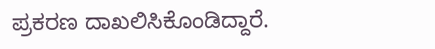ಪ್ರಕರಣ ದಾಖಲಿಸಿಕೊಂಡಿದ್ದಾರೆ.